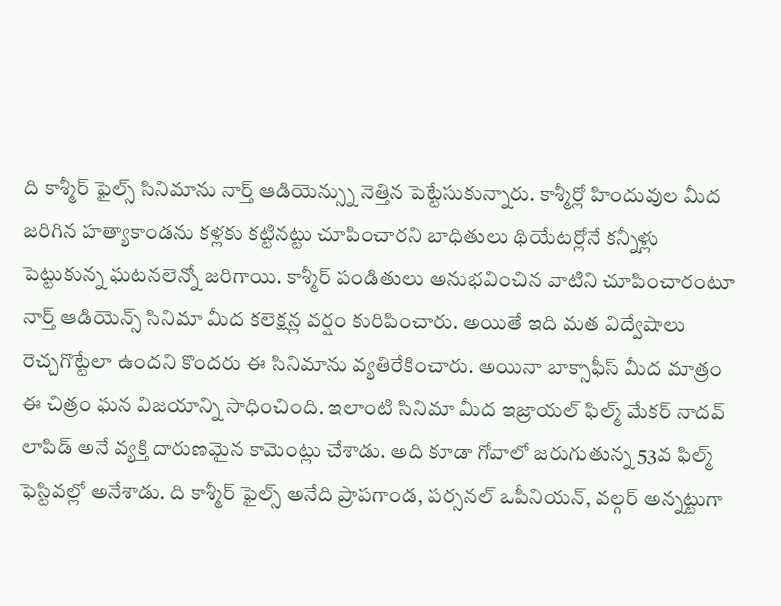ది కాశ్మీర్ ఫైల్స్ సినిమాను నార్త్ ఆడియెన్స్ను నెత్తిన పెట్టేసుకున్నారు. కాశ్మీర్లో హిందువుల మీద జరిగిన హత్యాకాండను కళ్లకు కట్టినట్టు చూపించారని బాధితులు థియేటర్లోనే కన్నీళ్లు పెట్టుకున్న ఘటనలెన్నో జరిగాయి. కాశ్మీర్ పండితులు అనుభవించిన వాటిని చూపించారంటూ నార్త్ ఆడియెన్స్ సినిమా మీద కలెక్షన్ల వర్షం కురిపించారు. అయితే ఇది మత విద్వేషాలు రెచ్చగొట్టేలా ఉందని కొందరు ఈ సినిమాను వ్యతిరేకించారు. అయినా బాక్సాఫీస్ మీద మాత్రం ఈ చిత్రం ఘన విజయాన్ని సాధించింది. ఇలాంటి సినిమా మీద ఇజ్రాయల్ ఫిల్మ్ మేకర్ నాదవ్ లాపిడ్ అనే వ్యక్తి దారుణమైన కామెంట్లు చేశాడు. అది కూడా గోవాలో జరుగుతున్న 53వ ఫిల్మ్ ఫెస్టివల్లో అనేశాడు. ది కాశ్మీర్ ఫైల్స్ అనేది ప్రాపగాండ, పర్సనల్ ఒపీనియన్, వల్గర్ అన్నట్టుగా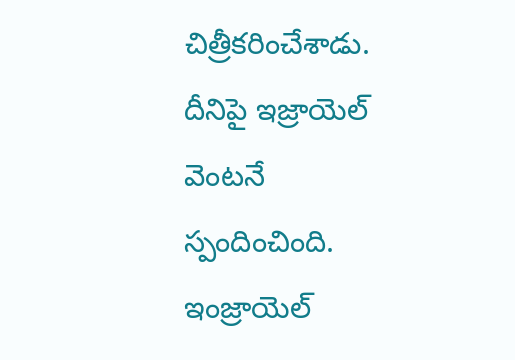చిత్రీకరించేశాడు.
దీనిపై ఇజ్రాయెల్ వెంటనే స్పందించింది. ఇంజ్రాయెల్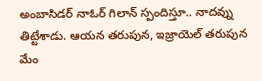అంబాసిడర్ నాఓర్ గిలాన్ స్పందిస్తూ.. నాదవ్ను తిట్టేశాడు. ఆయన తరుపున, ఇజ్రాయెల్ తరుపున మేం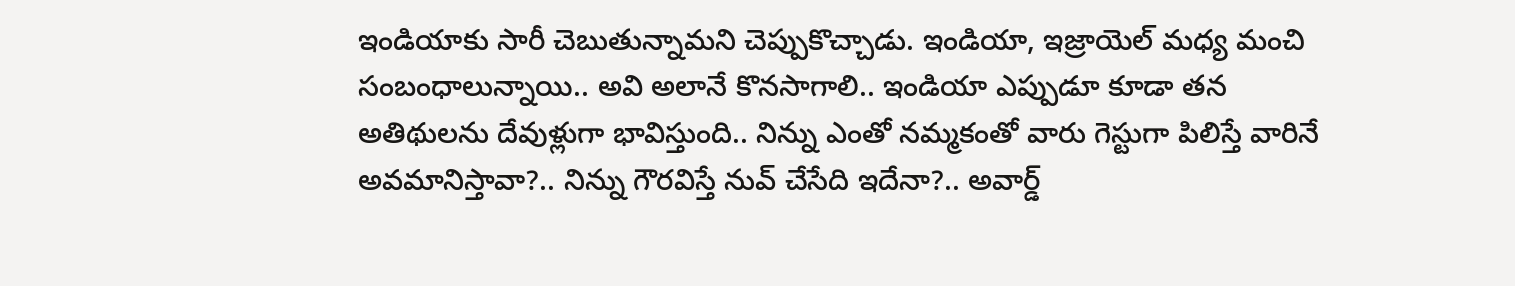ఇండియాకు సారీ చెబుతున్నామని చెప్పుకొచ్చాడు. ఇండియా, ఇజ్రాయెల్ మధ్య మంచి సంబంధాలున్నాయి.. అవి అలానే కొనసాగాలి.. ఇండియా ఎప్పుడూ కూడా తన అతిథులను దేవుళ్లుగా భావిస్తుంది.. నిన్ను ఎంతో నమ్మకంతో వారు గెస్టుగా పిలిస్తే వారినే అవమానిస్తావా?.. నిన్ను గౌరవిస్తే నువ్ చేసేది ఇదేనా?.. అవార్డ్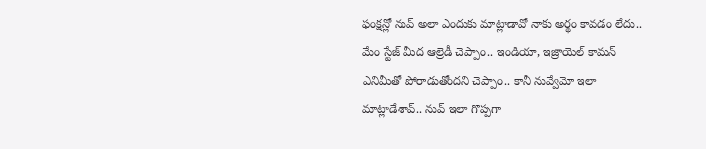ఫంక్షన్లో నువ్ అలా ఎందుకు మాట్లాడావో నాకు అర్థం కావడం లేదు.. మేం స్టేజ్ మీద ఆల్రెడీ చెప్పాం.. ఇండియా, ఇజ్రాయెల్ కామన్ ఎనిమీతో పోరాడుతోందని చెప్పాం.. కానీ నువ్వేమో ఇలా మాట్లాడేశావ్.. నువ్ ఇలా గొప్పగా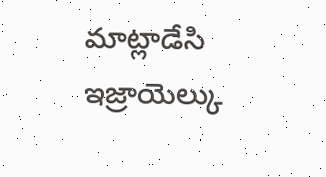మాట్లాడేసి ఇజ్రాయెల్కు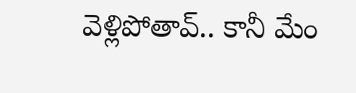వెళ్లిపోతావ్.. కానీ మేం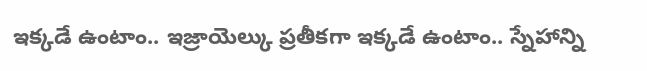ఇక్కడే ఉంటాం.. ఇజ్రాయెల్కు ప్రతీకగా ఇక్కడే ఉంటాం.. స్నేహాన్ని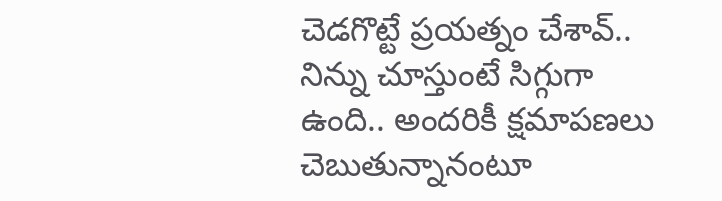చెడగొట్టే ప్రయత్నం చేశావ్.. నిన్ను చూస్తుంటే సిగ్గుగా ఉంది.. అందరికీ క్షమాపణలు చెబుతున్నానంటూ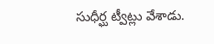సుధీర్ఘ ట్వీట్లు వేశాడు.